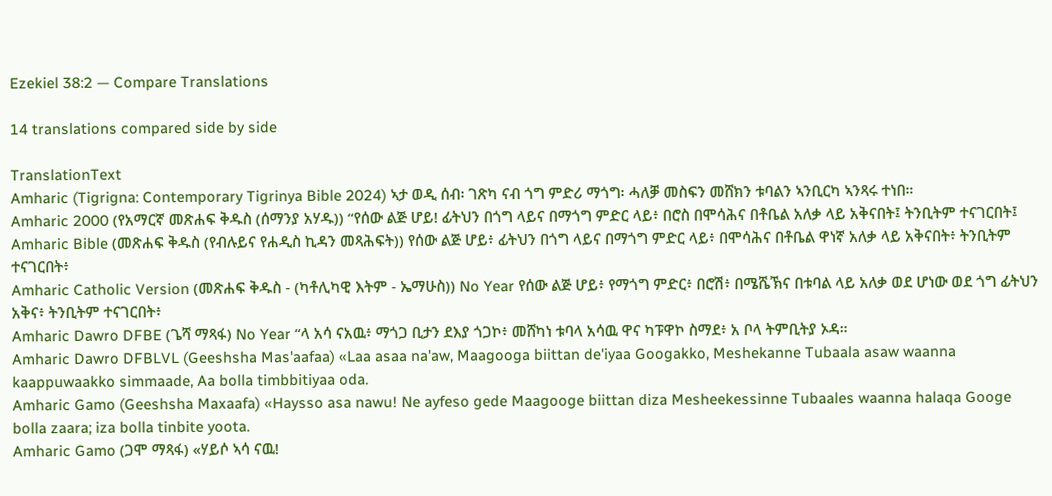Ezekiel 38:2 — Compare Translations

14 translations compared side by side

TranslationText
Amharic (Tigrigna: Contemporary Tigrinya Bible 2024) ኣታ ወዲ ሰብ፡ ገጽካ ናብ ጎግ ምድሪ ማጎግ፡ ሓለቓ መስፍን መሸክን ቱባልን ኣንቢርካ ኣንጻሩ ተነበ።
Amharic 2000 (የአማርኛ መጽሐፍ ቅዱስ (ሰማንያ አሃዱ)) “የሰው ልጅ ሆይ! ፊትህን በጎግ ላይና በማጎግ ምድር ላይ፥ በሮስ በሞሳሕና በቶቤል አለቃ ላይ አቅናበት፤ ትንቢትም ተናገርበት፤
Amharic Bible (መጽሐፍ ቅዱስ (የብሉይና የሐዲስ ኪዳን መጻሕፍት)) የሰው ልጅ ሆይ፥ ፊትህን በጎግ ላይና በማጎግ ምድር ላይ፥ በሞሳሕና በቶቤል ዋነኛ አለቃ ላይ አቅናበት፥ ትንቢትም ተናገርበት፥
Amharic Catholic Version (መጽሐፍ ቅዱስ - (ካቶሊካዊ እትም - ኤማሁስ)) No Year የሰው ልጅ ሆይ፥ የማጎግ ምድር፥ በሮሽ፥ በሜሼኽና በቱባል ላይ አለቃ ወደ ሆነው ወደ ጎግ ፊትህን አቅና፥ ትንቢትም ተናገርበት፥
Amharic Dawro DFBE (ጌሻ ማጻፋ) No Year “ላ አሳ ናአዉ፥ ማጎጋ ቢታን ደእያ ጎጋኮ፥ መሸካነ ቱባላ አሳዉ ዋና ካፑዋኮ ስማደ፥ አ ቦላ ትምቢትያ ኦዳ።
Amharic Dawro DFBLVL (Geeshsha Mas'aafaa) «Laa asaa na'aw, Maagooga biittan de'iyaa Googakko, Meshekanne Tubaala asaw waanna kaappuwaakko simmaade, Aa bolla timbbitiyaa oda.
Amharic Gamo (Geeshsha Maxaafa) «Haysso asa nawu! Ne ayfeso gede Maagooge biittan diza Mesheekessinne Tubaales waanna halaqa Googe bolla zaara; iza bolla tinbite yoota.
Amharic Gamo (ጋሞ ማጻፋ) «ሃይሶ ኣሳ ናዉ!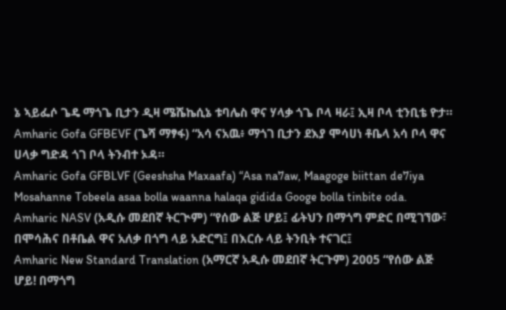ኔ ኣይፌሶ ጌዴ ማጎጌ ቢታን ዲዛ ሜሼኬሲኔ ቱባሌስ ዋና ሃላቃ ጎጌ ቦላ ዛራ፤ ኢዛ ቦላ ቲንቢቴ ዮታ።
Amharic Gofa GFBEVF (ጌሻ ማፃፋ) “አሳ ናአዉ፥ ማጎገ ቢታን ደእያ ሞሳሀነ ቶቤላ አሳ ቦላ ዋና ሀላቃ ግድዳ ጎገ ቦላ ትንብተ ኦዳ።
Amharic Gofa GFBLVF (Geeshsha Maxaafa) “Asa na7aw, Maagoge biittan de7iya Mosahanne Tobeela asaa bolla waanna halaqa gidida Googe bolla tinbite oda.
Amharic NASV (አዲሱ መደበኛ ትርጒም) “የሰው ልጅ ሆይ፤ ፊትህን በማጎግ ምድር በሚገኘው፣ በሞሳሕና በቶቤል ዋና አለቃ በጎግ ላይ አድርግ፤ በእርሱ ላይ ትንቢት ተናገር፤
Amharic New Standard Translation (አማርኛ አዲሱ መደበኛ ትርጉም) 2005 “የሰው ልጅ ሆይ! በማጎግ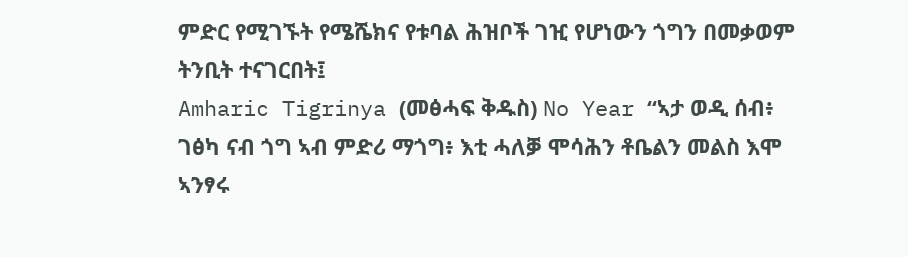ምድር የሚገኙት የሜሼክና የቱባል ሕዝቦች ገዢ የሆነውን ጎግን በመቃወም ትንቢት ተናገርበት፤
Amharic Tigrinya (መፅሓፍ ቅዱስ) No Year “ኣታ ወዲ ሰብ፥ ገፅካ ናብ ጎግ ኣብ ምድሪ ማጎግ፥ እቲ ሓለቓ ሞሳሕን ቶቤልን መልስ እሞ ኣንፃሩ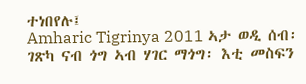ተነበየሉ፤
Amharic Tigrinya 2011 ኣታ ወዲ ሰብ፡ ገጽካ ናብ ጎግ ኣብ ሃገር ማጎግ፡ እቲ መስፍን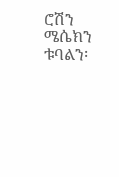ሮሽን ሜሴክን ቱባልን፡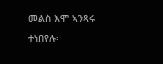መልስ እሞ ኣንጻሩ ተነበየሉ፡